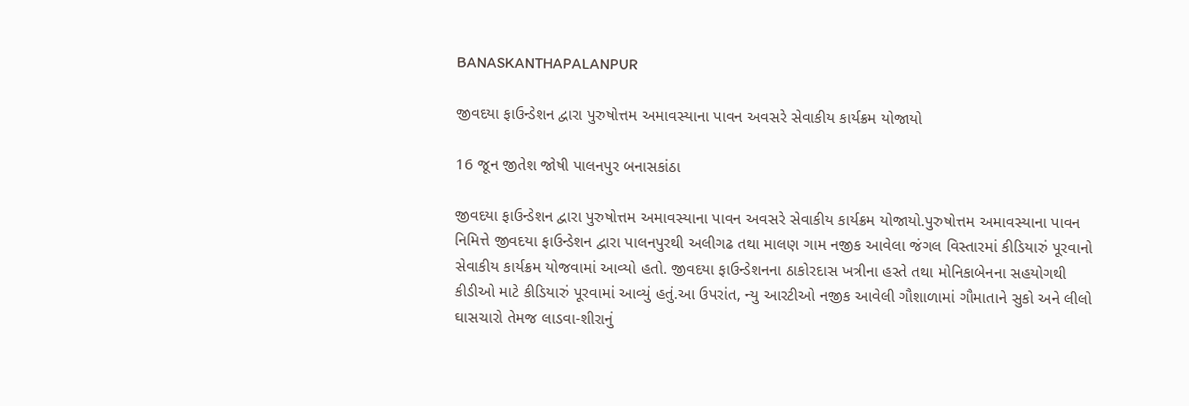BANASKANTHAPALANPUR

જીવદયા ફાઉન્ડેશન દ્વારા પુરુષોત્તમ અમાવસ્યાના પાવન અવસરે સેવાકીય કાર્યક્રમ યોજાયો

16 જૂન જીતેશ જોષી પાલનપુર બનાસકાંઠા

જીવદયા ફાઉન્ડેશન દ્વારા પુરુષોત્તમ અમાવસ્યાના પાવન અવસરે સેવાકીય કાર્યક્રમ યોજાયો.પુરુષોત્તમ અમાવસ્યાના પાવન નિમિત્તે જીવદયા ફાઉન્ડેશન દ્વારા પાલનપુરથી અલીગઢ તથા માલણ ગામ નજીક આવેલા જંગલ વિસ્તારમાં કીડિયારું પૂરવાનો સેવાકીય કાર્યક્રમ યોજવામાં આવ્યો હતો. જીવદયા ફાઉન્ડેશનના ઠાકોરદાસ ખત્રીના હસ્તે તથા મોનિકાબેનના સહયોગથી કીડીઓ માટે કીડિયારું પૂરવામાં આવ્યું હતું.આ ઉપરાંત, ન્યુ આરટીઓ નજીક આવેલી ગૌશાળામાં ગૌમાતાને સુકો અને લીલો ઘાસચારો તેમજ લાડવા-શીરાનું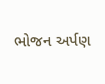ભોજન અર્પણ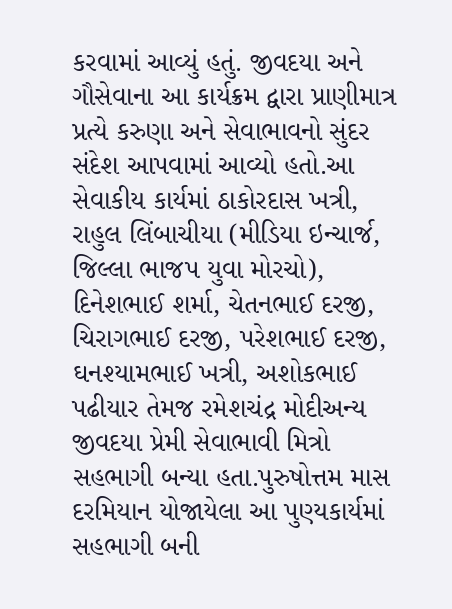કરવામાં આવ્યું હતું. જીવદયા અને ગૌસેવાના આ કાર્યક્રમ દ્વારા પ્રાણીમાત્ર પ્રત્યે કરુણા અને સેવાભાવનો સુંદર સંદેશ આપવામાં આવ્યો હતો.આ સેવાકીય કાર્યમાં ઠાકોરદાસ ખત્રી, રાહુલ લિંબાચીયા (મીડિયા ઇન્ચાર્જ, જિલ્લા ભાજપ યુવા મોરચો), દિનેશભાઈ શર્મા, ચેતનભાઈ દરજી, ચિરાગભાઈ દરજી, પરેશભાઈ દરજી, ઘનશ્યામભાઈ ખત્રી, અશોકભાઈ પઢીયાર તેમજ રમેશચંદ્ર મોદીઅન્ય જીવદયા પ્રેમી સેવાભાવી મિત્રો સહભાગી બન્યા હતા.પુરુષોત્તમ માસ દરમિયાન યોજાયેલા આ પુણ્યકાર્યમાં સહભાગી બની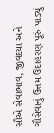સૌએ સેવાભાવ, જીવદયા અને ગૌસેવાનું ઉત્તમ ઉદાહરણ પૂરું પાડ્યું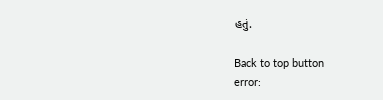હતું.

Back to top button
error: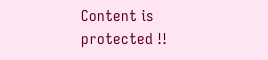Content is protected !!